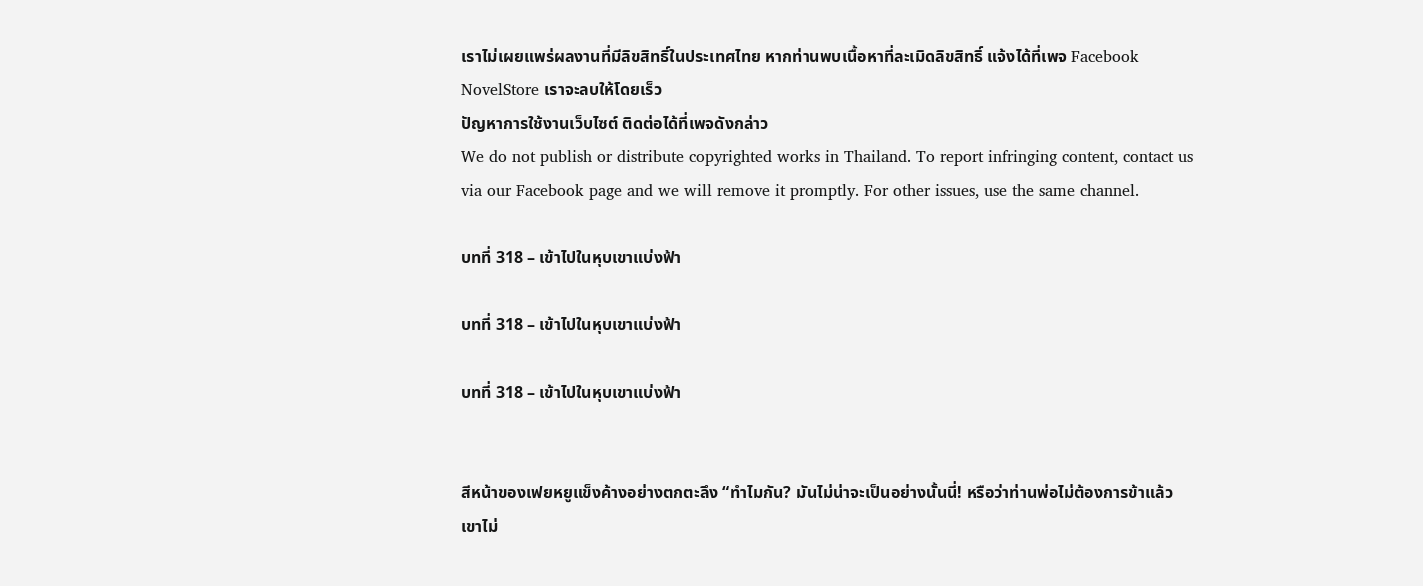เราไม่เผยแพร่ผลงานที่มีลิขสิทธิ์ในประเทศไทย หากท่านพบเนื้อหาที่ละเมิดลิขสิทธิ์ แจ้งได้ที่เพจ Facebook NovelStore เราจะลบให้โดยเร็ว
ปัญหาการใช้งานเว็บไซต์ ติดต่อได้ที่เพจดังกล่าว
We do not publish or distribute copyrighted works in Thailand. To report infringing content, contact us via our Facebook page and we will remove it promptly. For other issues, use the same channel.

บทที่ 318 – เข้าไปในหุบเขาแบ่งฟ้า

บทที่ 318 – เข้าไปในหุบเขาแบ่งฟ้า

บทที่ 318 – เข้าไปในหุบเขาแบ่งฟ้า


สีหน้าของเฟยหยูแข็งค้างอย่างตกตะลึง “ทำไมกัน? มันไม่น่าจะเป็นอย่างนั้นนี่! หรือว่าท่านพ่อไม่ต้องการข้าแล้ว เขาไม่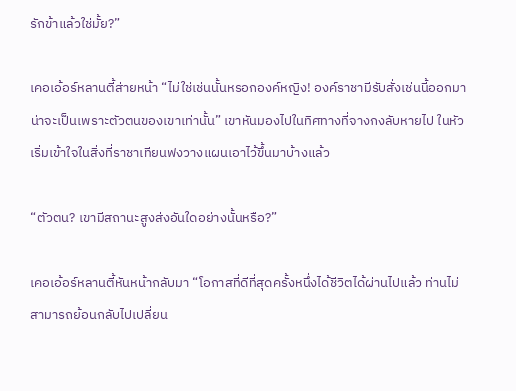รักข้าแล้วใช่มั้ย?”

เคอเอ้อร์หลานตี้ส่ายหน้า “ไม่ใช่เช่นนั้นหรอกองค์หญิง! องค์ราชามีรับสั่งเช่นนี้ออกมา น่าจะเป็นเพราะตัวตนของเขาเท่านั้น” เขาหันมองไปในทิศทางที่จางกงลับหายไป ในหัวเริ่มเข้าใจในสิ่งที่ราชาเทียนฟงวางแผนเอาไว้ขึ้นมาบ้างแล้ว

“ตัวตน? เขามีสถานะสูงส่งอันใดอย่างนั้นหรือ?”

เคอเอ้อร์หลานตี้หันหน้ากลับมา “โอกาสที่ดีที่สุดครั้งหนึ่งได้ชีวิตได้ผ่านไปแล้ว ท่านไม่สามารถย้อนกลับไปเปลี่ยน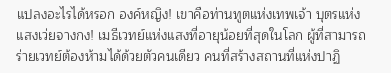แปลงอะไรได้หรอก องค์หญิง! เขาคือท่านทูตแห่งเทพเจ้า บุตรแห่งแสงเว่ยจางกง! เมธีเวทย์แห่งแสงที่อายุน้อยที่สุดในโลก ผู้ที่สามารถร่ายเวทย์ต้องห้ามได้ด้วยตัวคนเดียว คนที่สร้างสถานที่แห่งปาฏิ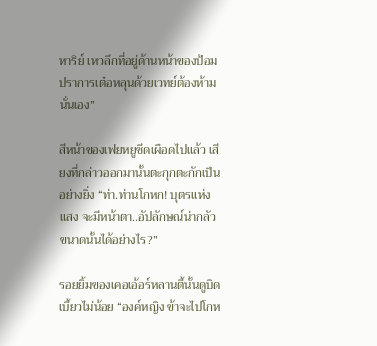หาริย์ เหวลึกที่อยู่ด้านหน้าของป้อมปราการเต๋อหลุนด้วยเวทย์ต้องห้ามนั่นเอง”

สีหน้าของเฟยหยูซีดเผือดไปแล้ว เสียงที่กล่าวออกมานั้นตะกุกตะกักเป็นอย่างยิ่ง “ท่า.ท่านโกหก! บุตรแห่งแสง จะมีหน้าตา..อัปลักษณ์น่ากลัวขนาดนั้นได้อย่างไร?”

รอยยิ้มของเคอเอ้อร์หลานตี้นั้นดูบิดเบี้ยวไม่น้อย “องค์หญิง ข้าจะไปโกห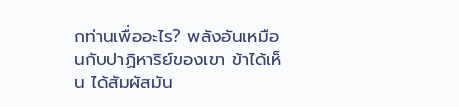กท่านเพื่ออะไร? พลังอันเหมือนกับปาฏิหาริย์ของเขา ข้าได้เห็น ได้สัมผัสมัน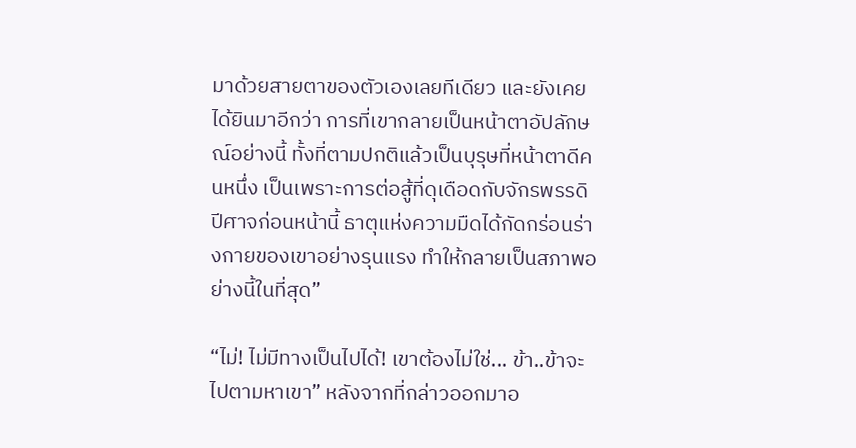มาด้วยสายตาของตัวเองเลยทีเดียว และยังเคยได้ยินมาอีกว่า การที่เขากลายเป็นหน้าตาอัปลักษณ์อย่างนี้ ทั้งที่ตามปกติแล้วเป็นบุรุษที่หน้าตาดีคนหนึ่ง เป็นเพราะการต่อสู้ที่ดุเดือดกับจักรพรรดิปีศาจก่อนหน้านี้ ธาตุแห่งความมืดได้กัดกร่อนร่างกายของเขาอย่างรุนแรง ทำให้กลายเป็นสภาพอย่างนี้ในที่สุด”

“ไม่! ไม่มีทางเป็นไปได้! เขาต้องไม่ใช่... ข้า..ข้าจะไปตามหาเขา” หลังจากที่กล่าวออกมาอ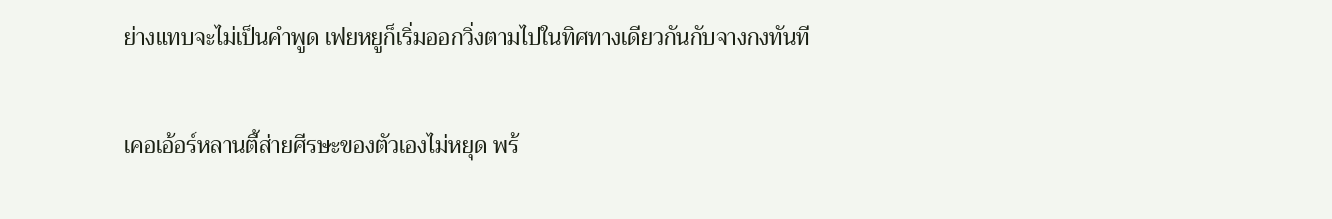ย่างแทบจะไม่เป็นคำพูด เฟยหยูก็เริ่มออกวิ่งตามไปในทิศทางเดียวกันกับจางกงทันที

เคอเอ้อร์หลานตี้ส่ายศีรษะของตัวเองไม่หยุด พร้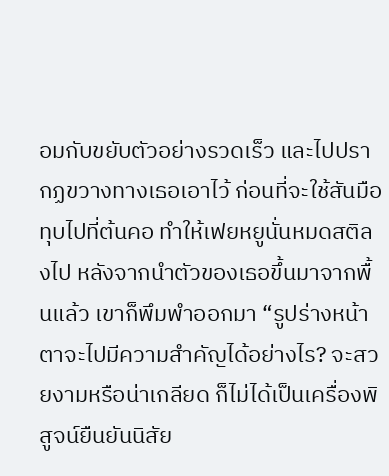อมกับขยับตัวอย่างรวดเร็ว และไปปรากฏขวางทางเธอเอาไว้ ก่อนที่จะใช้สันมือทุบไปที่ต้นคอ ทำให้เฟยหยูนั่นหมดสติลงไป หลังจากนำตัวของเธอขึ้นมาจากพื้นแล้ว เขาก็พึมพำออกมา “รูปร่างหน้าตาจะไปมีความสำคัญได้อย่างไร? จะสวยงามหรือน่าเกลียด ก็ไม่ได้เป็นเครื่องพิสูจน์ยืนยันนิสัย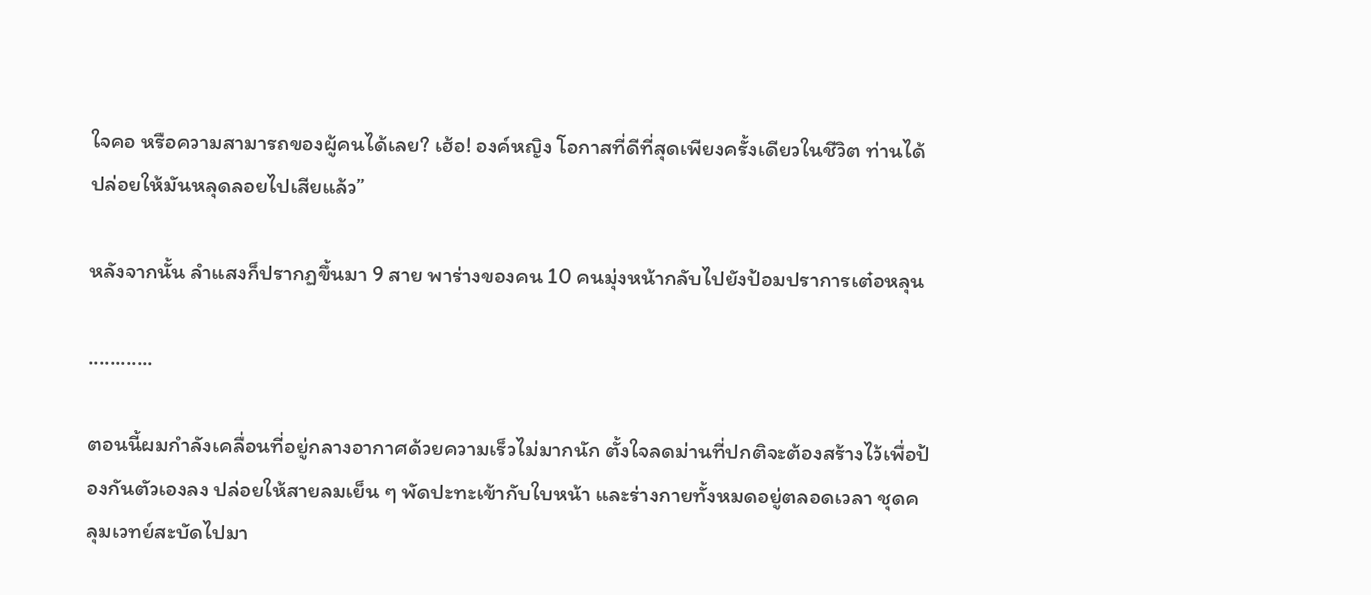ใจคอ หรือความสามารถของผู้คนได้เลย? เฮ้อ! องค์หญิง โอกาสที่ดีที่สุดเพียงครั้งเดียวในชีวิต ท่านได้ปล่อยให้มันหลุดลอยไปเสียแล้ว”

หลังจากนั้น ลำแสงก็ปรากฏขึ้นมา 9 สาย พาร่างของคน 10 คนมุ่งหน้ากลับไปยังป้อมปราการเต๋อหลุน

............

ตอนนี้ผมกำลังเคลื่อนที่อยู่กลางอากาศด้วยความเร็วไม่มากนัก ตั้งใจลดม่านที่ปกติจะต้องสร้างไว้เพื่อป้องกันตัวเองลง ปล่อยให้สายลมเย็น ๆ พัดปะทะเข้ากับใบหน้า และร่างกายทั้งหมดอยู่ตลอดเวลา ชุดคลุมเวทย์สะบัดไปมา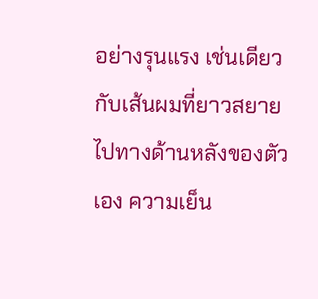อย่างรุนแรง เช่นเดียวกับเส้นผมที่ยาวสยายไปทางด้านหลังของตัวเอง ความเย็น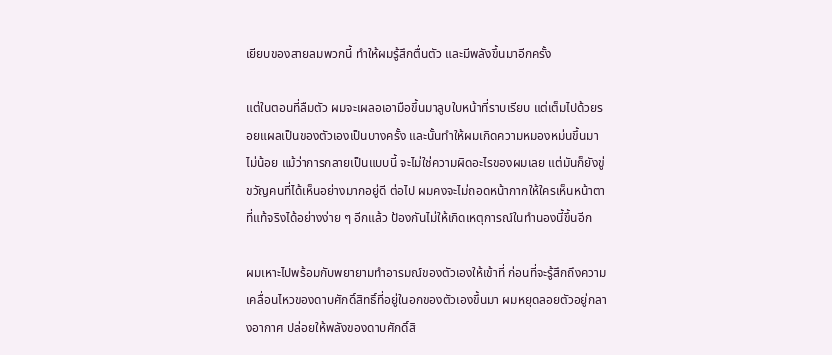เยียบของสายลมพวกนี้ ทำให้ผมรู้สึกตื่นตัว และมีพลังขึ้นมาอีกครั้ง

แต่ในตอนที่ลืมตัว ผมจะเผลอเอามือขึ้นมาลูบใบหน้าที่ราบเรียบ แต่เต็มไปด้วยรอยแผลเป็นของตัวเองเป็นบางครั้ง และนั้นทำให้ผมเกิดความหมองหม่นขึ้นมาไม่น้อย แม้ว่าการกลายเป็นแบบนี้ จะไม่ใช่ความผิดอะไรของผมเลย แต่มันก็ยังขู่ขวัญคนที่ได้เห็นอย่างมากอยู่ดี ต่อไป ผมคงจะไม่ถอดหน้ากากให้ใครเห็นหน้าตาที่แท้จริงได้อย่างง่าย ๆ อีกแล้ว ป้องกันไม่ให้เกิดเหตุการณ์ในทำนองนี้ขึ้นอีก

ผมเหาะไปพร้อมกับพยายามทำอารมณ์ของตัวเองให้เข้าที่ ก่อนที่จะรู้สึกถึงความเคลื่อนไหวของดาบศักดิ์สิทธิ์ที่อยู่ในอกของตัวเองขึ้นมา ผมหยุดลอยตัวอยู่กลางอากาศ ปล่อยให้พลังของดาบศักดิ์สิ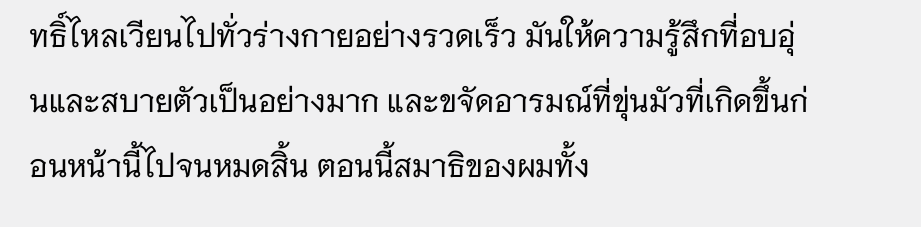ทธิ์ไหลเวียนไปทั่วร่างกายอย่างรวดเร็ว มันให้ความรู้สึกที่อบอุ่นและสบายตัวเป็นอย่างมาก และขจัดอารมณ์ที่ขุ่นมัวที่เกิดขึ้นก่อนหน้านี้ไปจนหมดสิ้น ตอนนี้สมาธิของผมทั้ง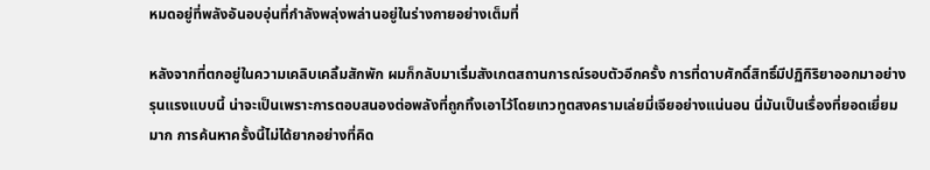หมดอยู่ที่พลังอันอบอุ่นที่กำลังพลุ่งพล่านอยู่ในร่างกายอย่างเต็มที่

หลังจากที่ตกอยู่ในความเคลิบเคลิ้มสักพัก ผมก็กลับมาเริ่มสังเกตสถานการณ์รอบตัวอีกครั้ง การที่ดาบศักดิ์สิทธิ์มีปฏิกิริยาออกมาอย่างรุนแรงแบบนี้ น่าจะเป็นเพราะการตอบสนองต่อพลังที่ถูกทิ้งเอาไว้โดยเทวทูตสงครามเล่ยมี่เจียอย่างแน่นอน นี่มันเป็นเรื่องที่ยอดเยี่ยมมาก การค้นหาครั้งนี้ไม่ได้ยากอย่างที่คิด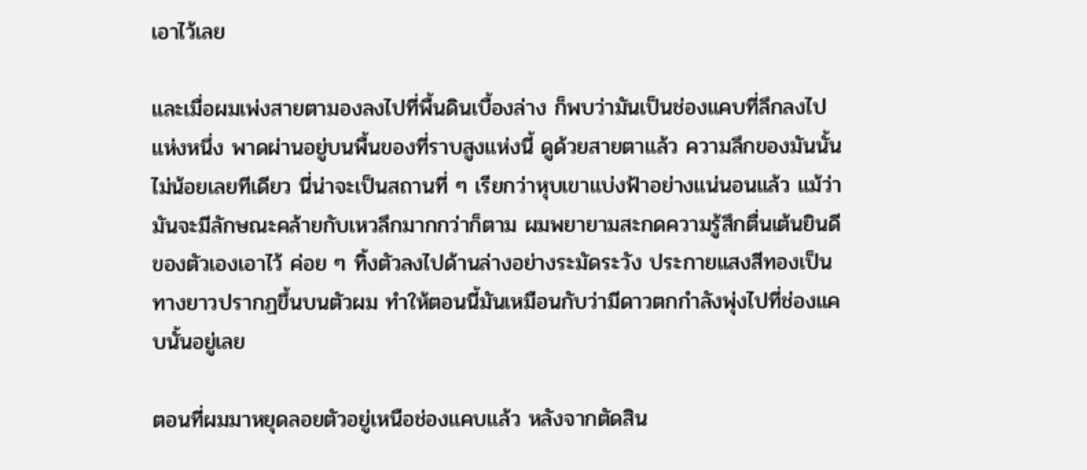เอาไว้เลย

และเมื่อผมเพ่งสายตามองลงไปที่พื้นดินเบื้องล่าง ก็พบว่ามันเป็นช่องแคบที่ลึกลงไปแห่งหนึ่ง พาดผ่านอยู่บนพื้นของที่ราบสูงแห่งนี้ ดูด้วยสายตาแล้ว ความลึกของมันนั้นไม่น้อยเลยทีเดียว นี่น่าจะเป็นสถานที่ ๆ เรียกว่าหุบเขาแบ่งฟ้าอย่างแน่นอนแล้ว แม้ว่ามันจะมีลักษณะคล้ายกับเหวลึกมากกว่าก็ตาม ผมพยายามสะกดความรู้สึกตื่นเต้นยินดีของตัวเองเอาไว้ ค่อย ๆ ทิ้งตัวลงไปด้านล่างอย่างระมัดระวัง ประกายแสงสีทองเป็นทางยาวปรากฏขึ้นบนตัวผม ทำให้ตอนนี้มันเหมือนกับว่ามีดาวตกกำลังพุ่งไปที่ช่องแคบนั้นอยู่เลย

ตอนที่ผมมาหยุดลอยตัวอยู่เหนือช่องแคบแล้ว หลังจากตัดสิน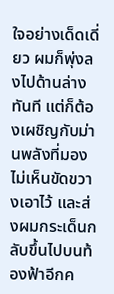ใจอย่างเด็ดเดี่ยว ผมก็พุ่งลงไปด้านล่างทันที แต่ก็ต้องเผชิญกับม่านพลังที่มองไม่เห็นขัดขวางเอาไว้ และส่งผมกระเด็นกลับขึ้นไปบนท้องฟ้าอีกค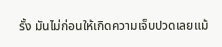รั้ง มันไม่ก่อนให้เกิดความเจ็บปวดเลยแม้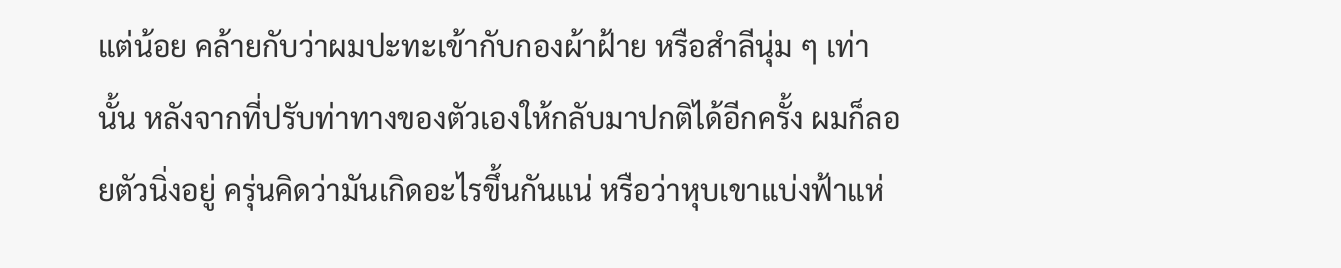แต่น้อย คล้ายกับว่าผมปะทะเข้ากับกองผ้าฝ้าย หรือสำลีนุ่ม ๆ เท่านั้น หลังจากที่ปรับท่าทางของตัวเองให้กลับมาปกติได้อีกครั้ง ผมก็ลอยตัวนิ่งอยู่ ครุ่นคิดว่ามันเกิดอะไรขึ้นกันแน่ หรือว่าหุบเขาแบ่งฟ้าแห่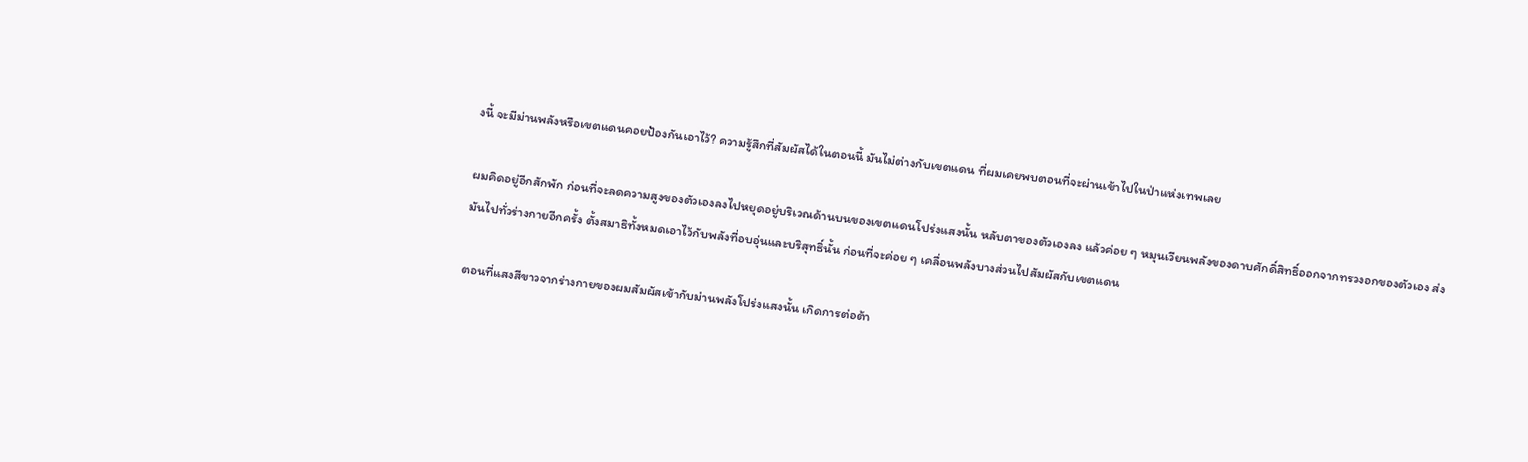งนี้ จะมีม่านพลังหรือเขตแดนคอยป้องกันเอาไว้? ความรู้สึกที่สัมผัสได้ในตอนนี้ มันไม่ต่างกับเขตแดน ที่ผมเคยพบตอนที่จะผ่านเข้าไปในป่าแห่งเทพเลย

ผมคิดอยู่อีกสักพัก ก่อนที่จะลดความสูงของตัวเองลงไปหยุดอยู่บริเวณด้านบนของเขตแดนโปร่งแสงนั้น หลับตาของตัวเองลง แล้วค่อย ๆ หมุนเวียนพลังของดาบศักดิ์สิทธิ์ออกจากทรวงอกของตัวเอง ส่งมันไปทั่วร่างกายอีกครั้ง ตั้งสมาธิทั้งหมดเอาไว้กับพลังที่อบอุ่นและบริสุทธิ์นั้น ก่อนที่จะค่อย ๆ เคลื่อนพลังบางส่วนไปสัมผัสกับเขตแดน

ตอนที่แสงสีขาวจากร่างกายของผมสัมผัสเข้ากับม่านพลังโปร่งแสงนั้น เกิดการต่อต้า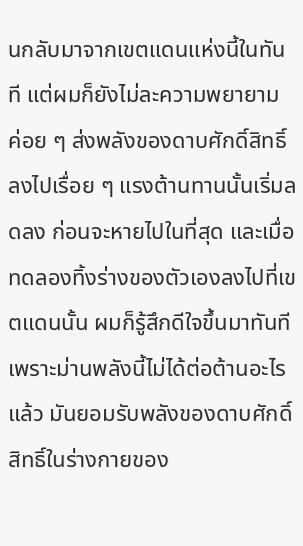นกลับมาจากเขตแดนแห่งนี้ในทันที แต่ผมก็ยังไม่ละความพยายาม ค่อย ๆ ส่งพลังของดาบศักดิ์สิทธิ์ลงไปเรื่อย ๆ แรงต้านทานนั้นเริ่มลดลง ก่อนจะหายไปในที่สุด และเมื่อทดลองทิ้งร่างของตัวเองลงไปที่เขตแดนนั้น ผมก็รู้สึกดีใจขึ้นมาทันที เพราะม่านพลังนี้ไม่ได้ต่อต้านอะไรแล้ว มันยอมรับพลังของดาบศักดิ์สิทธิ์ในร่างกายของ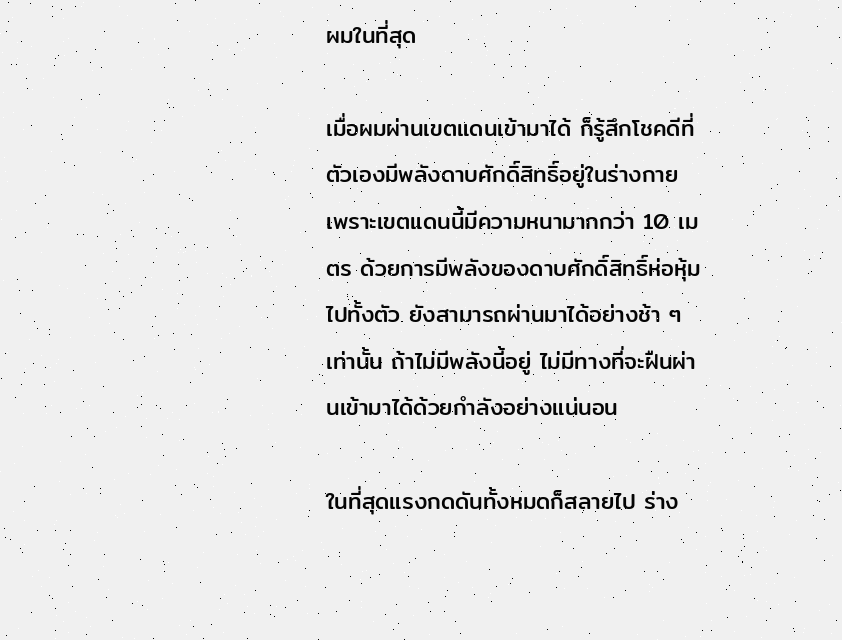ผมในที่สุด

เมื่อผมผ่านเขตแดนเข้ามาได้ ก็รู้สึกโชคดีที่ตัวเองมีพลังดาบศักดิ์สิทธิ์อยู่ในร่างกาย เพราะเขตแดนนี้มีความหนามากกว่า 10 เมตร ด้วยการมีพลังของดาบศักดิ์สิทธิ์ห่อหุ้มไปทั้งตัว ยังสามารถผ่านมาได้อย่างช้า ๆ เท่านั้น ถ้าไม่มีพลังนี้อยู่ ไม่มีทางที่จะฝืนผ่านเข้ามาได้ด้วยกำลังอย่างแน่นอน

ในที่สุดแรงกดดันทั้งหมดก็สลายไป ร่าง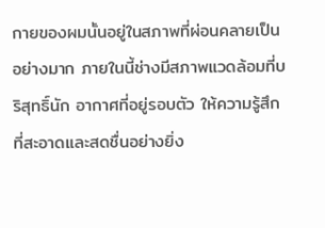กายของผมนั้นอยู่ในสภาพที่ผ่อนคลายเป็นอย่างมาก ภายในนี้ช่างมีสภาพแวดล้อมที่บริสุทธิ์นัก อากาศที่อยู่รอบตัว ให้ความรู้สึกที่สะอาดและสดชื่นอย่างยิ่ง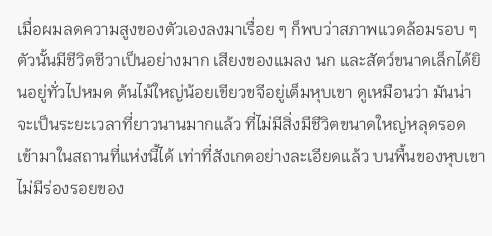เมื่อผมลดความสูงของตัวเองลงมาเรื่อย ๆ ก็พบว่าสภาพแวดล้อมรอบ ๆ ตัวนั้นมีชีวิตชีวาเป็นอย่างมาก เสียงของแมลง นก และสัตว์ขนาดเล็กได้ยินอยู่ทั่วไปหมด ต้นไม้ใหญ่น้อยเขียวขจีอยู่เต็มหุบเขา ดูเหมือนว่า มันน่าจะเป็นระยะเวลาที่ยาวนานมากแล้ว ที่ไม่มีสิ่งมีชีวิตขนาดใหญ่หลุดรอดเข้ามาในสถานที่แห่งนี้ได้ เท่าที่สังเกตอย่างละเอียดแล้ว บนพื้นของหุบเขาไม่มีร่องรอยของ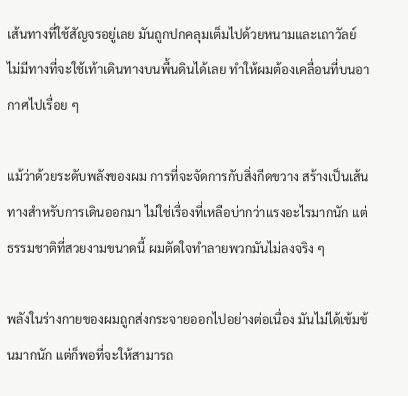เส้นทางที่ใช้สัญจรอยู่เลย มันถูกปกคลุมเต็มไปด้วยหนามและเถาวัลย์ ไม่มีทางที่จะใช้เท้าเดินทางบนพื้นดินได้เลย ทำให้ผมต้องเคลื่อนที่บนอากาศไปเรื่อย ๆ

แม้ว่าด้วยระดับพลังของผม การที่จะจัดการกับสิ่งกีดขวาง สร้างเป็นเส้นทางสำหรับการเดินออกมา ไม่ใช่เรื่องที่เหลือบ่ากว่าแรงอะไรมากนัก แต่ธรรมชาติที่สวยงามขนาดนี้ ผมตัดใจทำลายพวกมันไม่ลงจริง ๆ

พลังในร่างกายของผมถูกส่งกระจายออกไปอย่างต่อเนื่อง มันไม่ได้เข้มข้นมากนัก แต่ก็พอที่จะให้สามารถ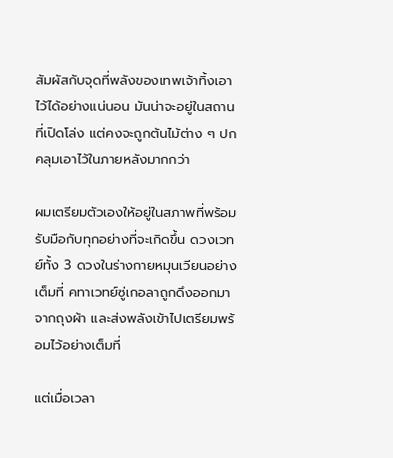สัมผัสกับจุดที่พลังของเทพเจ้าทิ้งเอาไว้ได้อย่างแน่นอน มันน่าจะอยู่ในสถานที่เปิดโล่ง แต่คงจะถูกต้นไม้ต่าง ๆ ปกคลุมเอาไว้ในภายหลังมากกว่า

ผมเตรียมตัวเองให้อยู่ในสภาพที่พร้อมรับมือกับทุกอย่างที่จะเกิดขึ้น ดวงเวทย์ทั้ง 3 ดวงในร่างกายหมุนเวียนอย่างเต็มที่ คทาเวทย์ซู่เกอลาถูกดึงออกมาจากถุงผ้า และส่งพลังเข้าไปเตรียมพร้อมไว้อย่างเต็มที่

แต่เมื่อเวลา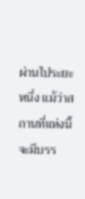ผ่านไประยะหนึ่ง แม้ว่าสถานที่แห่งนี้จะมีบรร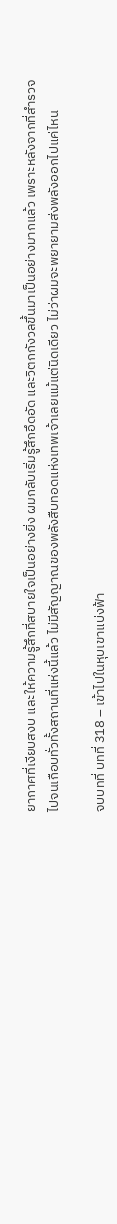ยากาศที่เงียบสงบ และให้ความรู้สึกที่สบายใจเป็นอย่างยิ่ง ผมกลับเริ่มรู้สึกอึดอัด และวิตกกังวลขึ้นมาเป็นอย่างมากแล้ว เพราะหลังจากที่สำรวจไปจนเกือบทั่วทั้งสถานที่แห่งนี้แล้ว ไม่มีสัญญาณของพลังสืบทอดแห่งเทพเจ้าเลยแม้แต่นิดเดียว ไม่ว่าผมจะพยายามส่งพลังออกไปแค่ไหน

จบบทที่ บทที่ 318 – เข้าไปในหุบเขาแบ่งฟ้า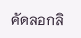คัดลอกลิ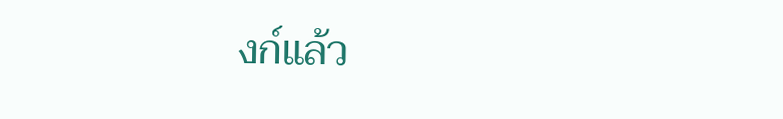งก์แล้ว